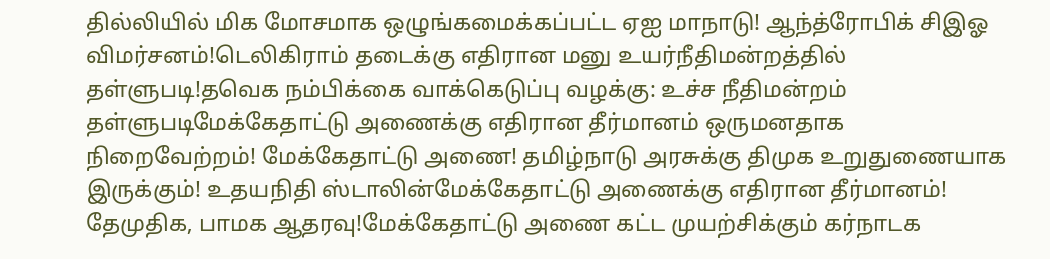தில்லியில் மிக மோசமாக ஒழுங்கமைக்கப்பட்ட ஏஐ மாநாடு! ஆந்த்ரோபிக் சிஇஓ விமர்சனம்!டெலிகிராம் தடைக்கு எதிரான மனு உயர்நீதிமன்றத்தில் தள்ளுபடி!தவெக நம்பிக்கை வாக்கெடுப்பு வழக்கு: உச்ச நீதிமன்றம் தள்ளுபடிமேக்கேதாட்டு அணைக்கு எதிரான தீர்மானம் ஒருமனதாக நிறைவேற்றம்! மேக்கேதாட்டு அணை! தமிழ்நாடு அரசுக்கு திமுக உறுதுணையாக இருக்கும்! உதயநிதி ஸ்டாலின்மேக்கேதாட்டு அணைக்கு எதிரான தீர்மானம்! தேமுதிக, பாமக ஆதரவு!மேக்கேதாட்டு அணை கட்ட முயற்சிக்கும் கர்நாடக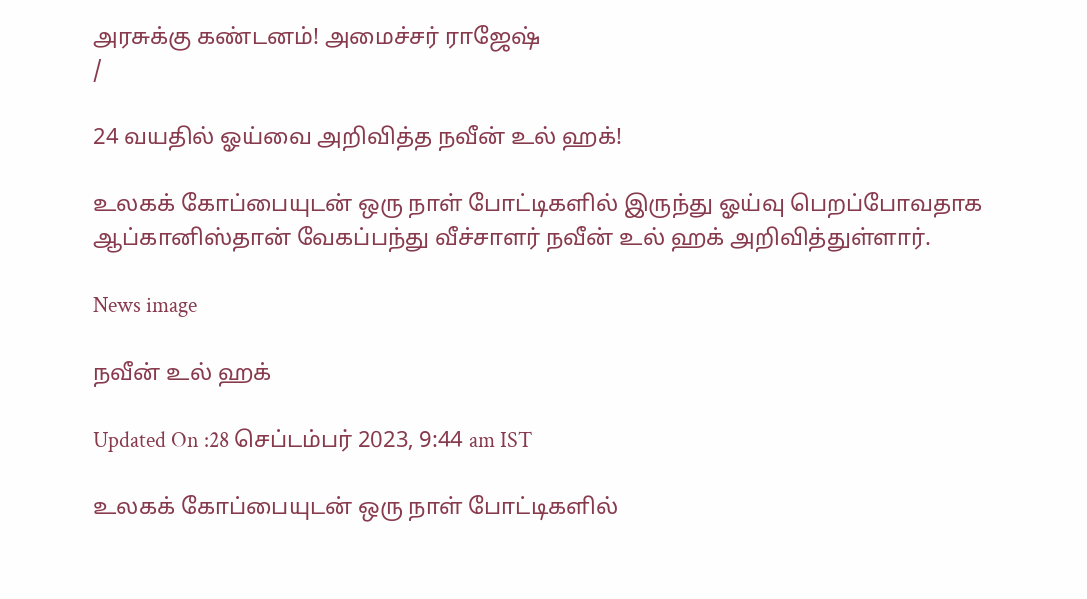அரசுக்கு கண்டனம்! அமைச்சர் ராஜேஷ்
/

24 வயதில் ஓய்வை அறிவித்த நவீன் உல் ஹக்!

உலகக் கோப்பையுடன் ஒரு நாள் போட்டிகளில் இருந்து ஓய்வு பெறப்போவதாக ஆப்கானிஸ்தான் வேகப்பந்து வீச்சாளர் நவீன் உல் ஹக் அறிவித்துள்ளார்.

News image

நவீன் உல் ஹக்

Updated On :28 செப்டம்பர் 2023, 9:44 am IST

உலகக் கோப்பையுடன் ஒரு நாள் போட்டிகளில்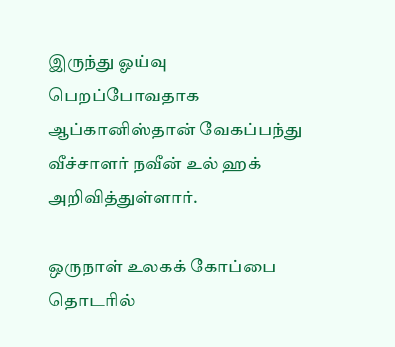இருந்து ஓய்வு பெறப்போவதாக ஆப்கானிஸ்தான் வேகப்பந்து வீச்சாளர் நவீன் உல் ஹக் அறிவித்துள்ளார்.

ஒருநாள் உலகக் கோப்பை தொடரில்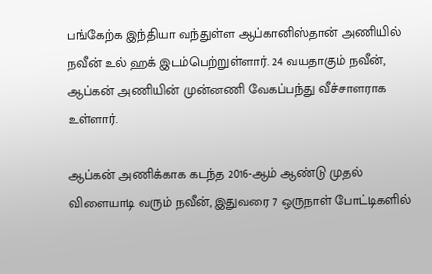பங்கேற்க இந்தியா வந்துள்ள ஆப்கானிஸ்தான் அணியில் நவீன் உல் ஹக் இடம்பெற்றுள்ளார். 24 வயதாகும் நவீன், ஆப்கன் அணியின் முன்னணி வேகப்பந்து வீச்சாளராக உள்ளார்.

ஆப்கன் அணிக்காக கடந்த 2016-ஆம் ஆண்டு முதல் விளையாடி வரும் நவீன், இதுவரை 7 ஒருநாள் போட்டிகளில்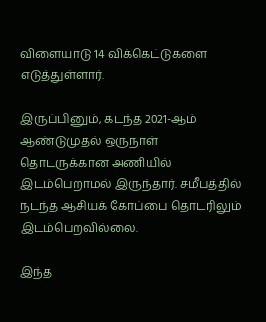விளையாடு 14 விக்கெட்டுகளை எடுத்துள்ளார்.

இருப்பினும், கடந்த 2021-ஆம் ஆண்டுமுதல் ஒருநாள் தொடருக்கான அணியில் இடம்பெறாமல் இருந்தார். சமீபத்தில் நடந்த ஆசியக் கோப்பை தொடரிலும் இடம்பெறவில்லை.

இந்த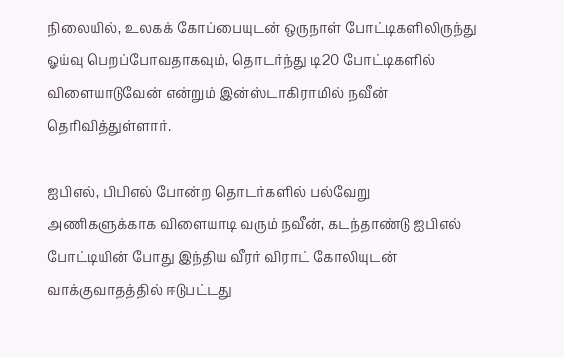நிலையில், உலகக் கோப்பையுடன் ஒருநாள் போட்டிகளிலிருந்து ஓய்வு பெறப்போவதாகவும், தொடர்ந்து டி20 போட்டிகளில் விளையாடுவேன் என்றும் இன்ஸ்டாகிராமில் நவீன் தெரிவித்துள்ளார்.

ஐபிஎல், பிபிஎல் போன்ற தொடர்களில் பல்வேறு அணிகளுக்காக விளையாடி வரும் நவீன், கடந்தாண்டு ஐபிஎல் போட்டியின் போது இந்திய வீரர் விராட் கோலியுடன் வாக்குவாதத்தில் ஈடுபட்டது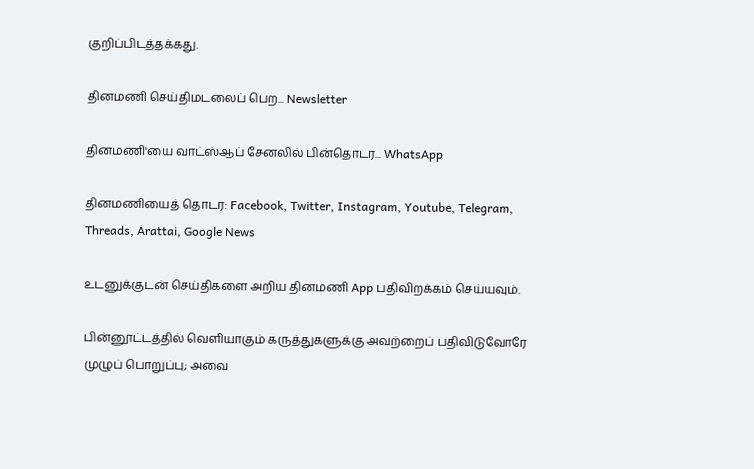குறிப்பிடத்தக்கது.

தினமணி செய்திமடலைப் பெற... Newsletter

தினமணி'யை வாட்ஸ்ஆப் சேனலில் பின்தொடர... WhatsApp

தினமணியைத் தொடர: Facebook, Twitter, Instagram, Youtube, Telegram, Threads, Arattai, Google News

உடனுக்குடன் செய்திகளை அறிய தினமணி App பதிவிறக்கம் செய்யவும்.

பின்னூட்டத்தில் வெளியாகும் கருத்துகளுக்கு அவற்றைப் பதிவிடுவோரே முழுப் பொறுப்பு; அவை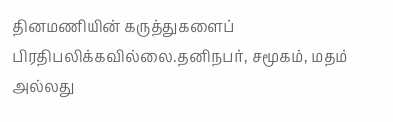தினமணியின் கருத்துகளைப் பிரதிபலிக்கவில்லை.தனிநபர், சமூகம், மதம் அல்லது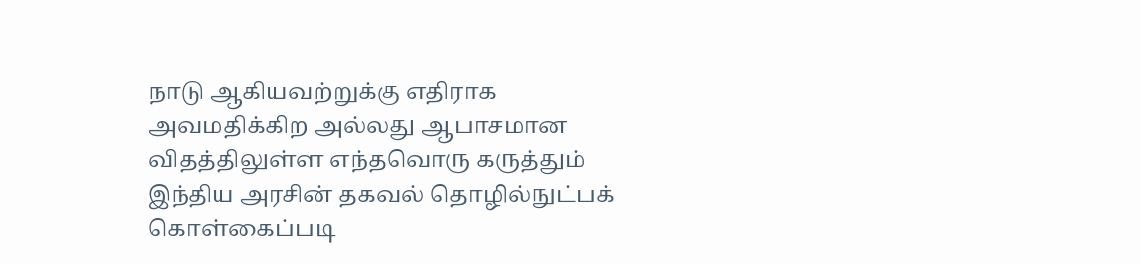நாடு ஆகியவற்றுக்கு எதிராக அவமதிக்கிற அல்லது ஆபாசமான விதத்திலுள்ள எந்தவொரு கருத்தும் இந்திய அரசின் தகவல் தொழில்நுட்பக் கொள்கைப்படி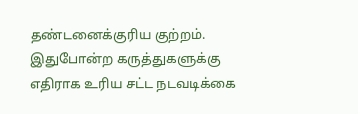தண்டனைக்குரிய குற்றம். இதுபோன்ற கருத்துகளுக்கு எதிராக உரிய சட்ட நடவடிக்கை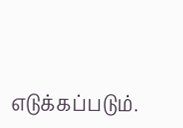எடுக்கப்படும்.